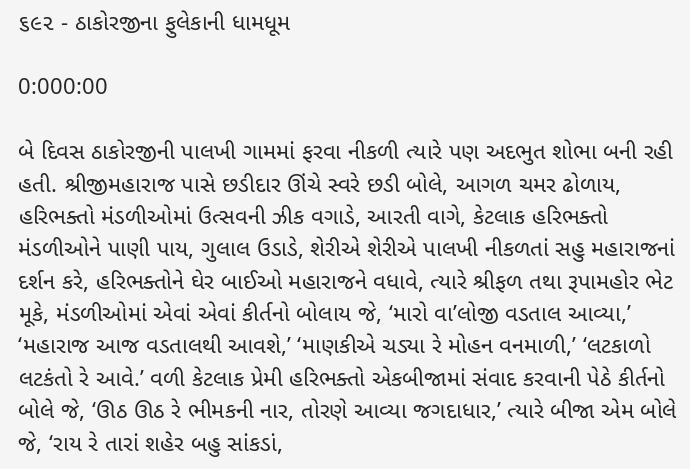૬૯૨ - ઠાકોરજીના ફુલેકાની ધામધૂમ

0:000:00

બે દિવસ ઠાકોરજીની પાલખી ગામમાં ફરવા નીકળી ત્યારે પણ અદભુત શોભા બની રહી હતી. શ્રીજીમહારાજ પાસે છડીદાર ઊંચે સ્વરે છડી બોલે, આગળ ચમર ઢોળાય, હરિભક્તો મંડળીઓમાં ઉત્સવની ઝીક વગાડે, આરતી વાગે, કેટલાક હરિભક્તો મંડળીઓને પાણી પાય, ગુલાલ ઉડાડે, શેરીએ શેરીએ પાલખી નીકળતાં સહુ મહારાજનાં દર્શન કરે, હરિભક્તોને ઘેર બાઈઓ મહારાજને વધાવે, ત્યારે શ્રીફળ તથા રૂપામહોર ભેટ મૂકે, મંડળીઓમાં એવાં એવાં કીર્તનો બોલાય જે, ‘મારો વા’લોજી વડતાલ આવ્યા,’ ‘મહારાજ આજ વડતાલથી આવશે,’ ‘માણકીએ ચડ્યા રે મોહન વનમાળી,’ ‘લટકાળો લટકંતો રે આવે.’ વળી કેટલાક પ્રેમી હરિભક્તો એકબીજામાં સંવાદ કરવાની પેઠે કીર્તનો બોલે જે, ‘ઊઠ ઊઠ રે ભીમકની નાર, તોરણે આવ્યા જગદાધાર,’ ત્યારે બીજા એમ બોલે જે, ‘રાય રે તારાં શહેર બહુ સાંકડાં,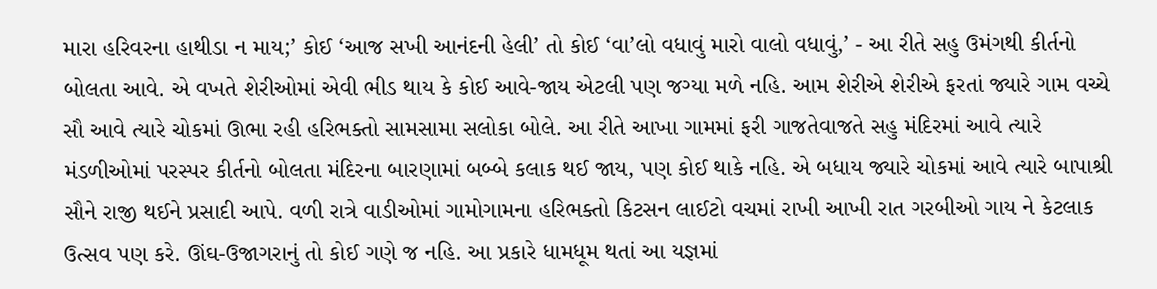મારા હરિવરના હાથીડા ન માય;’ કોઈ ‘આજ સખી આનંદની હેલી’ તો કોઈ ‘વા’લો વધાવું મારો વાલો વધાવું,’ - આ રીતે સહુ ઉમંગથી કીર્તનો બોલતા આવે. એ વખતે શેરીઓમાં એવી ભીડ થાય કે કોઈ આવે-જાય એટલી પણ જગ્યા મળે નહિ. આમ શેરીએ શેરીએ ફરતાં જ્યારે ગામ વચ્ચે સૌ આવે ત્યારે ચોકમાં ઊભા રહી હરિભક્તો સામસામા સલોકા બોલે. આ રીતે આખા ગામમાં ફરી ગાજતેવાજતે સહુ મંદિરમાં આવે ત્યારે મંડળીઓમાં પરસ્પર કીર્તનો બોલતા મંદિરના બારણામાં બબ્બે કલાક થઈ જાય, પણ કોઈ થાકે નહિ. એ બધાય જ્યારે ચોકમાં આવે ત્યારે બાપાશ્રી સૌને રાજી થઈને પ્રસાદી આપે. વળી રાત્રે વાડીઓમાં ગામોગામના હરિભક્તો કિટસન લાઈટો વચમાં રાખી આખી રાત ગરબીઓ ગાય ને કેટલાક ઉત્સવ પણ કરે. ઊંઘ-ઉજાગરાનું તો કોઈ ગણે જ નહિ. આ પ્રકારે ધામધૂમ થતાં આ યજ્ઞમાં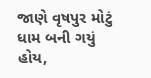જાણે વૃષપુર મોટું ધામ બની ગયું હોય,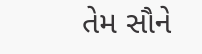તેમ સૌને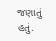જણાતું હતું.